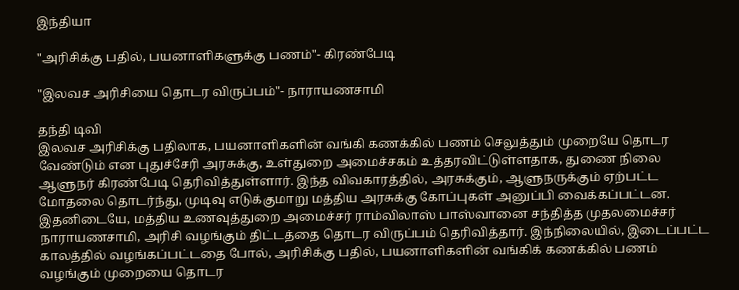இந்தியா

"அரிசிக்கு பதில், பயனாளிகளுக்கு பணம்"- கிரண்பேடி

"இலவச அரிசியை தொடர விருப்பம்"- நாராயணசாமி

தந்தி டிவி
இலவச அரிசிக்கு பதிலாக, பயனாளிகளின் வங்கி கணக்கில் பணம் செலுத்தும் முறையே தொடர வேண்டும் என புதுச்சேரி அரசுக்கு, உள்துறை அமைச்சகம் உத்தரவிட்டுள்ளதாக, துணை நிலை ஆளுநர் கிரண்பேடி தெரிவித்துள்ளார். இந்த விவகாரத்தில், அரசுக்கும், ஆளுநருக்கும் ஏற்பட்ட மோதலை தொடர்ந்து, முடிவு எடுக்குமாறு மத்திய அரசுக்கு கோப்புகள் அனுப்பி வைக்கப்பட்டன. இதனிடையே, மத்திய உணவுத்துறை அமைச்சர் ராம்விலாஸ் பாஸ்வானை சந்தித்த முதலமைச்சர் நாராயணசாமி, அரிசி வழங்கும் திட்டத்தை தொடர விருப்பம் தெரிவித்தார். இந்நிலையில், இடைப்பட்ட காலத்தில் வழங்கப்பட்டதை போல், அரிசிக்கு பதில், பயனாளிகளின் வங்கிக் கணக்கில் பணம் வழங்கும் முறையை தொடர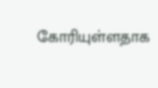கோரியுள்ளதாக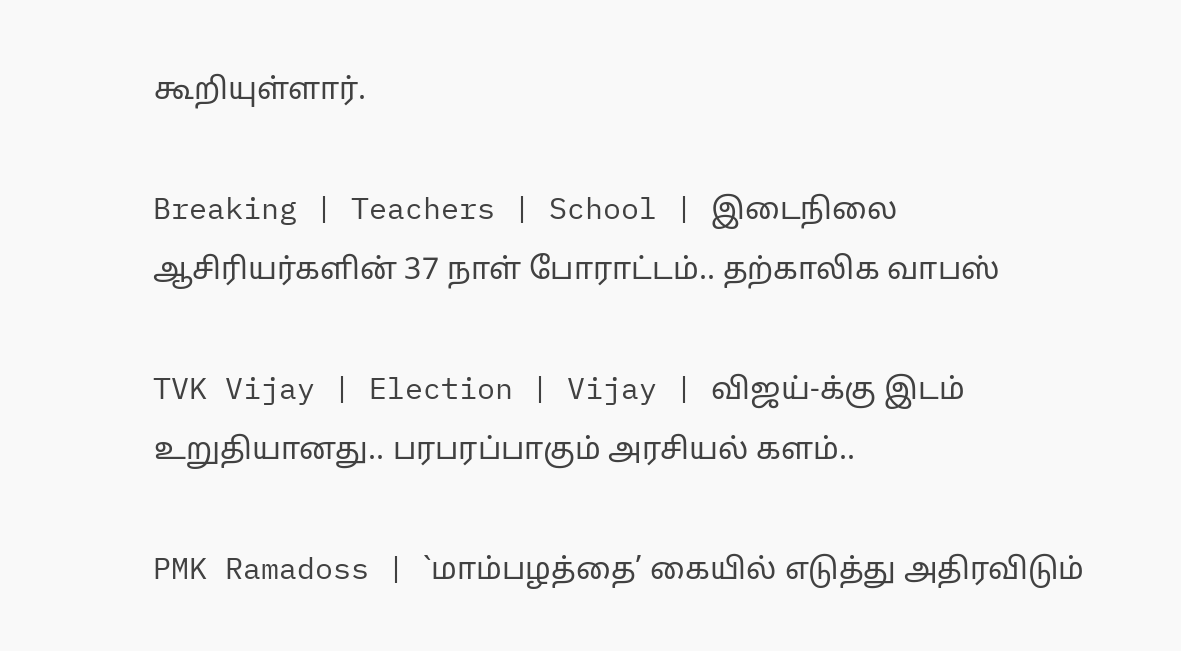கூறியுள்ளார்.

Breaking | Teachers | School | இடைநிலை ஆசிரியர்களின் 37 நாள் போராட்டம்.. தற்காலிக வாபஸ்

TVK Vijay | Election | Vijay | விஜய்-க்கு இடம் உறுதியானது.. பரபரப்பாகும் அரசியல் களம்..

PMK Ramadoss | `மாம்பழத்தை’ கையில் எடுத்து அதிரவிடும்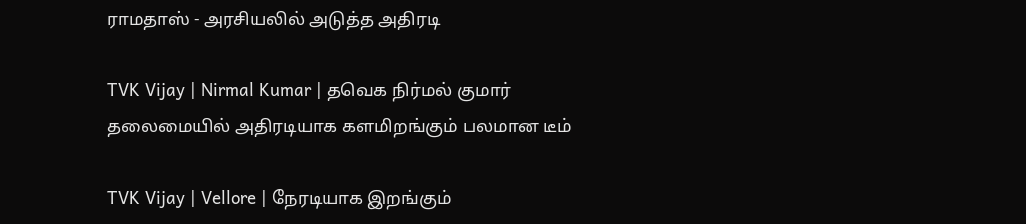ராமதாஸ் - அரசியலில் அடுத்த அதிரடி

TVK Vijay | Nirmal Kumar | தவெக நிர்மல் குமார் தலைமையில் அதிரடியாக களமிறங்கும் பலமான டீம்

TVK Vijay | Vellore | நேரடியாக இறங்கும்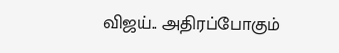விஜய்.. அதிரப்போகும்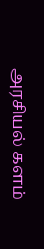அரசியல் களம்